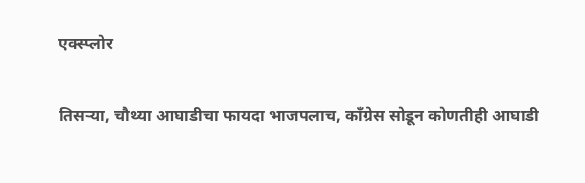एक्स्प्लोर

तिसऱ्या, चौथ्या आघाडीचा फायदा भाजपलाच, काँग्रेस सोडून कोणतीही आघाडी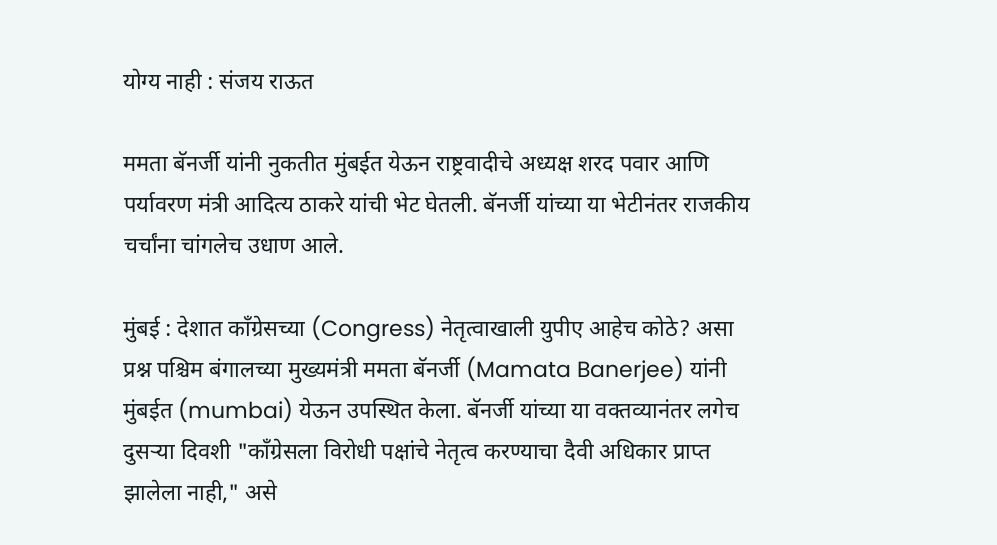योग्य नाही : संजय राऊत

ममता बॅनर्जी यांनी नुकतीत मुंबईत येऊन राष्ट्रवादीचे अध्यक्ष शरद पवार आणि पर्यावरण मंत्री आदित्य ठाकरे यांची भेट घेतली. बॅनर्जी यांच्या या भेटीनंतर राजकीय चर्चांना चांगलेच उधाण आले.

मुंबई : देशात काँग्रेसच्या (Congress) नेतृत्वाखाली युपीए आहेच कोठे? असा प्रश्न पश्चिम बंगालच्या मुख्यमंत्री ममता बॅनर्जी (Mamata Banerjee) यांनी मुंबईत (mumbai) येऊन उपस्थित केला. बॅनर्जी यांच्या या वक्तव्यानंतर लगेच दुसऱ्या दिवशी "काँग्रेसला विरोधी पक्षांचे नेतृत्व करण्याचा दैवी अधिकार प्राप्त झालेला नाही," असे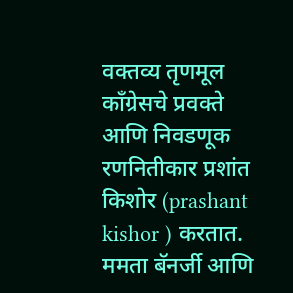वक्तव्य तृणमूल काँग्रेसचे प्रवक्ते आणि निवडणूक रणनितीकार प्रशांत किशोर (prashant kishor ) करतात. ममता बॅनर्जी आणि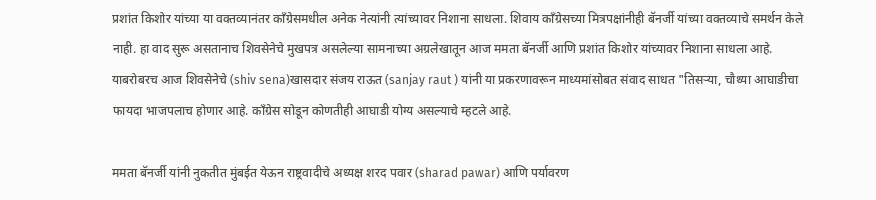प्रशांत किशोर यांच्या या वक्तव्यानंतर काँग्रेसमधील अनेक नेत्यांनी त्यांच्यावर निशाना साधला. शिवाय काँग्रेसच्या मित्रपक्षांनीही बॅनर्जी यांच्या वक्तव्याचे समर्थन केले नाही. हा वाद सुरू असतानाच शिवसेनेचे मुखपत्र असलेल्या सामनाच्या अग्रलेखातून आज ममता बॅनर्जी आणि प्रशांत किशोर यांच्यावर निशाना साधला आहे. याबरोबरच आज शिवसेनेचे (shiv sena)खासदार संजय राऊत (sanjay raut ) यांनी या प्रकरणावरून माध्यमांसोबत संवाद साधत "तिसऱ्या, चौथ्या आघाडीचा फायदा भाजपलाच होणार आहे. काँग्रेस सोडून कोणतीही आघाडी योग्य असल्याचे म्हटले आहे.

ममता बॅनर्जी यांनी नुकतीत मुंबईत येऊन राष्ट्रवादीचे अध्यक्ष शरद पवार (sharad pawar) आणि पर्यावरण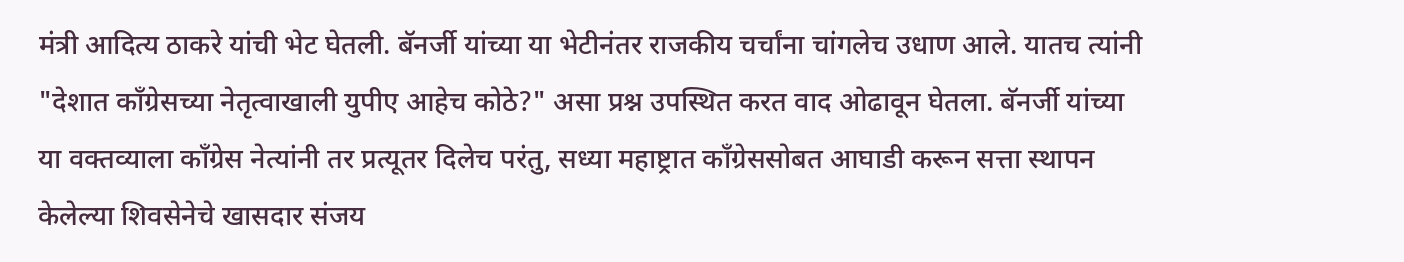मंत्री आदित्य ठाकरे यांची भेट घेतली. बॅनर्जी यांच्या या भेटीनंतर राजकीय चर्चांना चांगलेच उधाण आले. यातच त्यांनी "देशात काँग्रेसच्या नेतृत्वाखाली युपीए आहेच कोठे?" असा प्रश्न उपस्थित करत वाद ओढावून घेतला. बॅनर्जी यांच्या या वक्तव्याला काँग्रेस नेत्यांनी तर प्रत्यूतर दिलेच परंतु, सध्या महाष्ट्रात काँग्रेससोबत आघाडी करून सत्ता स्थापन केलेल्या शिवसेनेचे खासदार संजय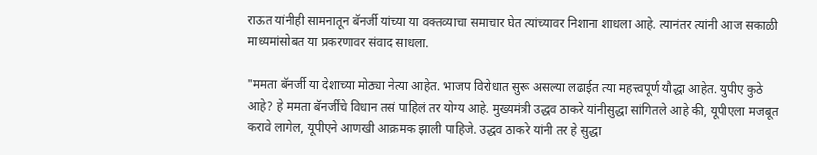राऊत यांनीही सामनातून बॅनर्जी यांच्या या वक्तव्याचा समाचार घेत त्यांच्यावर निशाना शाधला आहे. त्यानंतर त्यांनी आज सकाळी माध्यमांसोबत या प्रकरणावर संवाद साधला.

"ममता बॅनर्जी या देशाच्या मोठ्या नेत्या आहेत. भाजप विरोधात सुरू असल्या लढाईत त्या महत्त्वपूर्ण यौद्धा आहेत. युपीए कुठे आहे? हे ममता बॅनर्जींचे विधान तसं पाहिलं तर योग्य आहे. मुख्यमंत्री उद्धव ठाकरे यांनीसुद्धा सांगितले आहे की, यूपीएला मजबूत करावे लागेल, यूपीएने आणखी आक्रमक झाली पाहिजे. उद्धव ठाकरे यांनी तर हे सुद्धा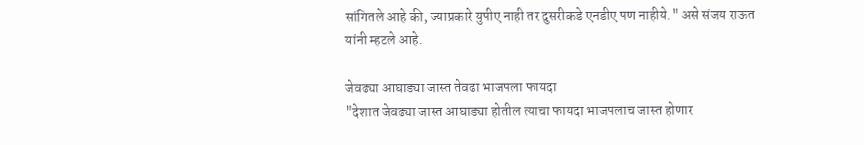सांगितले आहे की, ज्याप्रकारे युपीए नाही तर दुसरीकडे एनडीए पण नाहीये." असे संजय राऊत यांनी म्हटले आहे.

जेवढ्या आघाड्या जास्त तेवढा भाजपला फायदा
"देशात जेवढ्या जास्त आघाड्या होतील त्याचा फायदा भाजपलाच जास्त होणार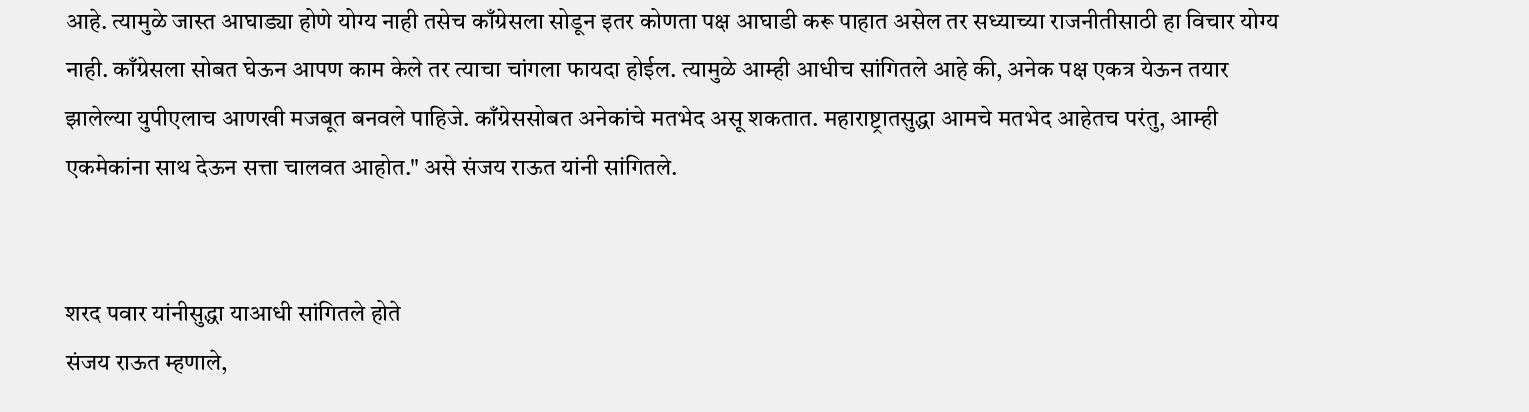आहे. त्यामुळे जास्त आघाड्या होणे योग्य नाही तसेच काँग्रेसला सोडून इतर कोणता पक्ष आघाडी करू पाहात असेल तर सध्याच्या राजनीतीसाठी हा विचार योग्य नाही. काँग्रेसला सोबत घेऊन आपण काम केले तर त्याचा चांगला फायदा होईल. त्यामुळे आम्ही आधीच सांगितले आहे की, अनेक पक्ष एकत्र येऊन तयार झालेल्या युपीएलाच आणखी मजबूत बनवले पाहिजे. काँग्रेससोबत अनेकांचे मतभेद असू शकतात. महाराष्ट्रातसुद्धा आमचे मतभेद आहेतच परंतु, आम्ही एकमेकांना साथ देऊन सत्ता चालवत आहोत." असे संजय राऊत यांनी सांगितले.


शरद पवार यांनीसुद्धा याआधी सांगितले होते
संजय राऊत म्हणाले,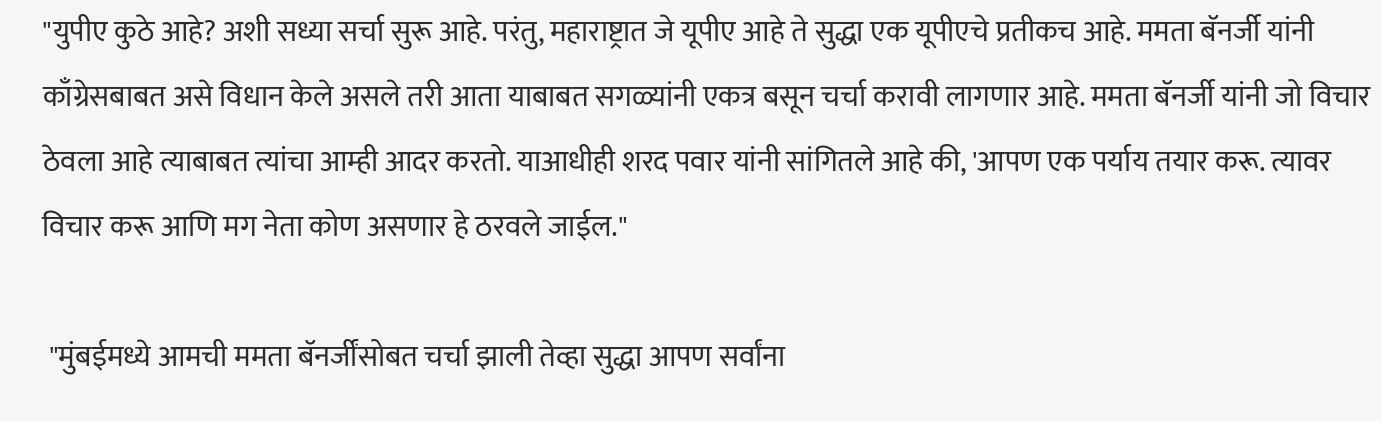"युपीए कुठे आहे? अशी सध्या सर्चा सुरू आहे. परंतु, महाराष्ट्रात जे यूपीए आहे ते सुद्धा एक यूपीएचे प्रतीकच आहे. ममता बॅनर्जी यांनी काँग्रेसबाबत असे विधान केले असले तरी आता याबाबत सगळ्यांनी एकत्र बसून चर्चा करावी लागणार आहे. ममता बॅनर्जी यांनी जो विचार ठेवला आहे त्याबाबत त्यांचा आम्ही आदर करतो. याआधीही शरद पवार यांनी सांगितले आहे की, 'आपण एक पर्याय तयार करू. त्यावर विचार करू आणि मग नेता कोण असणार हे ठरवले जाईल."

 "मुंबईमध्ये आमची ममता बॅनर्जींसोबत चर्चा झाली तेव्हा सुद्धा आपण सर्वांना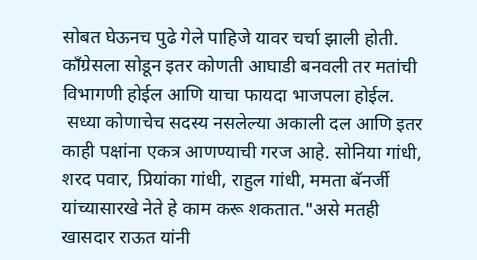सोबत घेऊनच पुढे गेले पाहिजे यावर चर्चा झाली होती. काँग्रेसला सोडून इतर कोणती आघाडी बनवली तर मतांची विभागणी होईल आणि याचा फायदा भाजपला होईल.
 सध्या कोणाचेच सदस्य नसलेल्या अकाली दल आणि इतर काही पक्षांना एकत्र आणण्याची गरज आहे. सोनिया गांधी, शरद पवार, प्रियांका गांधी, राहुल गांधी, ममता बॅनर्जी यांच्यासारखे नेते हे काम करू शकतात."असे मतही खासदार राऊत यांनी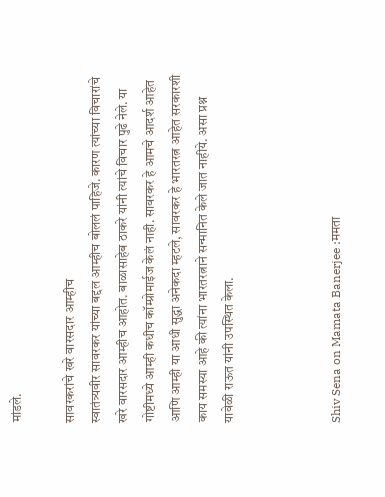मांडले.

सावरकरांचे खरे वारसदार आम्हीच
स्वातंत्र्यवीर सावरकर यांच्या बद्दल आम्हीच बोललं पाहिजे. कारण त्यांच्या विचारांचे खरे वारसदार आम्हीच आहोत. बाळासाहेब ठाकरे यांनी त्यांचे विचार पुढे नेले. या गोष्टीमध्ये आम्ही कधीच कॉम्प्रोमाईज केलं नाही. सावरकर हे आमचे आदर्श आहेत आणि आम्ही या आधी सुद्धा अनेकदा म्हटले, सावरकर हे भारतरत्न आहेत सरकारशी काय समस्या आहे की त्यांना भारतरत्नाने सन्मानित केले जात नाहीये. असा प्रश्न यावेळी राऊत यांनी उपस्थित केला.



Shiv Sena on Mamata Banerjee :ममता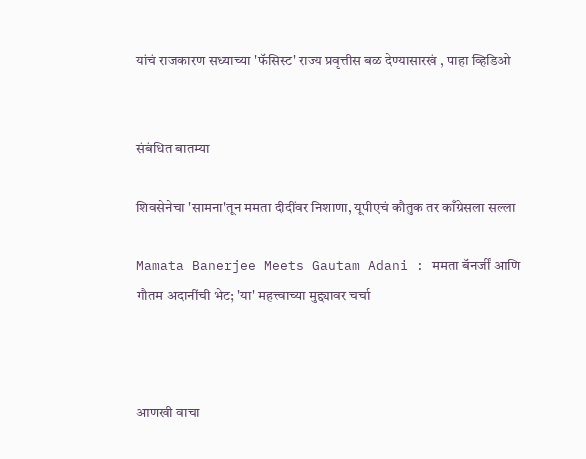यांचं राजकारण सध्याच्या 'फॅसिस्ट' राज्य प्रवृत्तीस बळ देण्यासारखं , पाहा व्हिडिओ


संबंधित बातम्या

शिवसेनेचा 'सामना'तून ममता दीदींवर निशाणा, यूपीएचं कौतुक तर काँग्रेसला सल्ला

Mamata Banerjee Meets Gautam Adani : ममता बॅनर्जीं आणि गौतम अदानींची भेट; 'या' महत्त्वाच्या मुद्द्यावर चर्चा



आणखी वाचा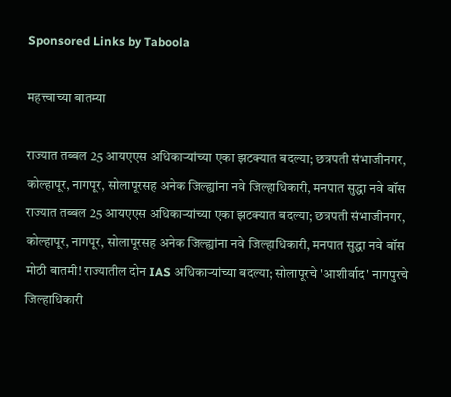Sponsored Links by Taboola

महत्त्वाच्या बातम्या

राज्यात तब्बल 25 आयएएस अधिकाऱ्यांच्या एका झटक्यात बदल्या; छत्रपती संभाजीनगर, कोल्हापूर, नागपूर, सोलापूरसह अनेक जिल्ह्यांना नवे जिल्हाधिकारी, मनपात सुद्धा नवे बॉस
राज्यात तब्बल 25 आयएएस अधिकाऱ्यांच्या एका झटक्यात बदल्या; छत्रपती संभाजीनगर, कोल्हापूर, नागपूर, सोलापूरसह अनेक जिल्ह्यांना नवे जिल्हाधिकारी, मनपात सुद्धा नवे बॉस
मोठी बातमी! राज्यातील दोन IAS अधिकाऱ्यांच्या बदल्या; सोलापूरचे 'आशीर्वाद' नागपुरचे जिल्हाधिकारी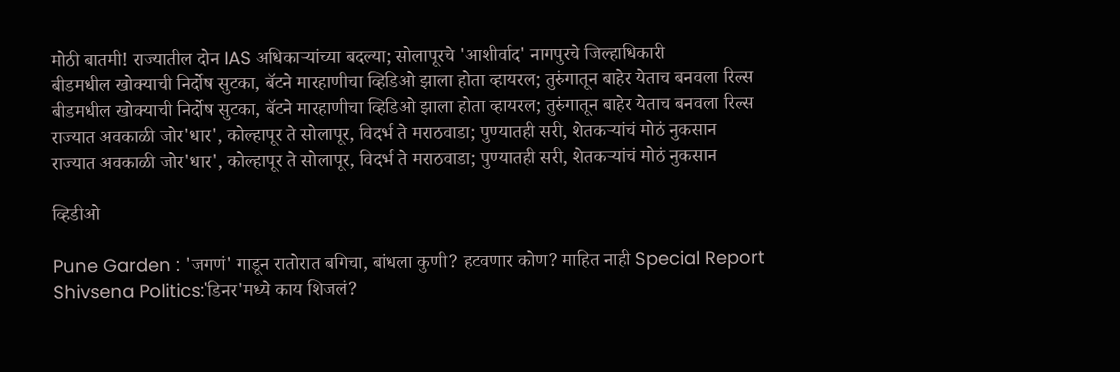मोठी बातमी! राज्यातील दोन IAS अधिकाऱ्यांच्या बदल्या; सोलापूरचे 'आशीर्वाद' नागपुरचे जिल्हाधिकारी
बीडमधील खोक्याची निर्दोष सुटका, बॅटने मारहाणीचा व्हिडिओ झाला होता व्हायरल; तुरुंगातून बाहेर येताच बनवला रिल्स
बीडमधील खोक्याची निर्दोष सुटका, बॅटने मारहाणीचा व्हिडिओ झाला होता व्हायरल; तुरुंगातून बाहेर येताच बनवला रिल्स
राज्यात अवकाळी जोर'धार', कोल्हापूर ते सोलापूर, विदर्भ ते मराठवाडा; पुण्यातही सरी, शेतकऱ्यांचं मोठं नुकसान
राज्यात अवकाळी जोर'धार', कोल्हापूर ते सोलापूर, विदर्भ ते मराठवाडा; पुण्यातही सरी, शेतकऱ्यांचं मोठं नुकसान

व्हिडीओ

Pune Garden : 'जगणं' गाडून रातोरात बगिचा, बांधला कुणी? हटवणार कोण? माहित नाही Special Report
Shivsena Politics:'डिनर'मध्ये काय शिजलं?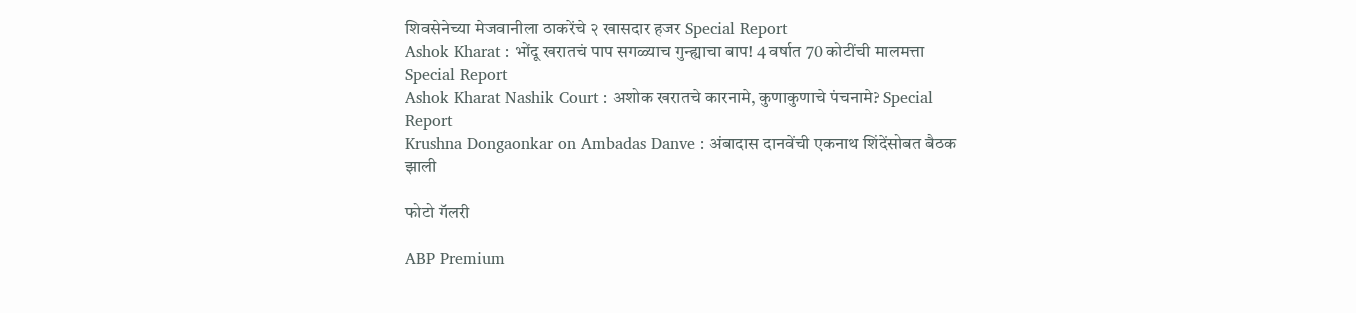शिवसेनेच्या मेजवानीला ठाकरेंचे २ खासदार हजर Special Report
Ashok Kharat : भोंदू खरातचं पाप सगळ्याच गुन्ह्याचा बाप! 4 वर्षात 70 कोटींची मालमत्ता Special Report
Ashok Kharat Nashik Court : अशोक खरातचे कारनामे, कुणाकुणाचे पंचनामे? Special Report
Krushna Dongaonkar on Ambadas Danve : अंबादास दानवेंची एकनाथ शिंदेंसोबत बैठक झाली

फोटो गॅलरी

ABP Premium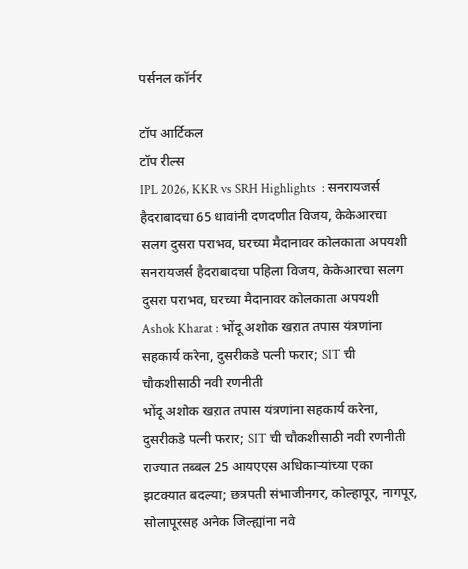पर्सनल कॉर्नर

टॉप आर्टिकल
टॉप रील्स
IPL 2026, KKR vs SRH Highlights  : सनरायजर्स हैदराबादचा 65 धावांनी दणदणीत विजय, केकेआरचा सलग दुसरा पराभव, घरच्या मैदानावर कोलकाता अपयशी
सनरायजर्स हैदराबादचा पहिला विजय, केकेआरचा सलग दुसरा पराभव, घरच्या मैदानावर कोलकाता अपयशी
Ashok Kharat : भोंदू अशोक खऱात तपास यंत्रणांना सहकार्य करेना, दुसरीकडे पत्नी फरार; SIT ची चौकशीसाठी नवी रणनीती
भोंदू अशोक खऱात तपास यंत्रणांना सहकार्य करेना, दुसरीकडे पत्नी फरार; SIT ची चौकशीसाठी नवी रणनीती
राज्यात तब्बल 25 आयएएस अधिकाऱ्यांच्या एका झटक्यात बदल्या; छत्रपती संभाजीनगर, कोल्हापूर, नागपूर, सोलापूरसह अनेक जिल्ह्यांना नवे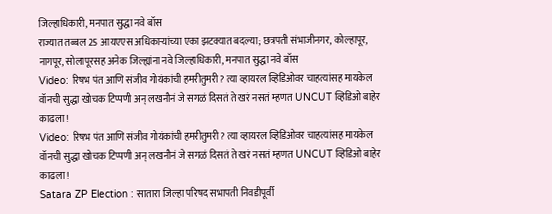जिल्हाधिकारी, मनपात सुद्धा नवे बॉस
राज्यात तब्बल 25 आयएएस अधिकाऱ्यांच्या एका झटक्यात बदल्या; छत्रपती संभाजीनगर, कोल्हापूर, नागपूर, सोलापूरसह अनेक जिल्ह्यांना नवे जिल्हाधिकारी, मनपात सुद्धा नवे बॉस
Video: रिषभ पंत आणि संजीव गोयंकांची हमरीतुमरी? त्या व्हायरल व्हिडिओवर चाहत्यांसह मायकेल वॉनची सुद्धा खोचक टिप्पणी अन् लखनौनं जे सगळं दिसतं ते खरं नसतं म्हणत UNCUT व्हिडिओ बाहेर काढला!
Video: रिषभ पंत आणि संजीव गोयंकांची हमरीतुमरी? त्या व्हायरल व्हिडिओवर चाहत्यांसह मायकेल वॉनची सुद्धा खोचक टिप्पणी अन् लखनौनं जे सगळं दिसतं ते खरं नसतं म्हणत UNCUT व्हिडिओ बाहेर काढला!
Satara ZP Election : सातारा जिल्हा परिषद सभापती निवडीपूर्वी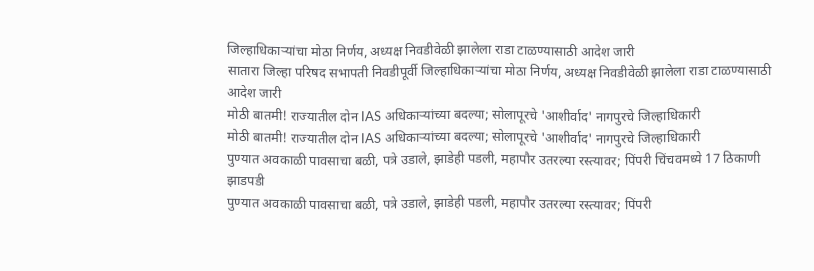जिल्हाधिकाऱ्यांचा मोठा निर्णय, अध्यक्ष निवडीवेळी झालेला राडा टाळण्यासाठी आदेश जारी
सातारा जिल्हा परिषद सभापती निवडीपूर्वी जिल्हाधिकाऱ्यांचा मोठा निर्णय, अध्यक्ष निवडीवेळी झालेला राडा टाळण्यासाठी आदेश जारी
मोठी बातमी! राज्यातील दोन IAS अधिकाऱ्यांच्या बदल्या; सोलापूरचे 'आशीर्वाद' नागपुरचे जिल्हाधिकारी
मोठी बातमी! राज्यातील दोन IAS अधिकाऱ्यांच्या बदल्या; सोलापूरचे 'आशीर्वाद' नागपुरचे जिल्हाधिकारी
पुण्यात अवकाळी पावसाचा बळी, पत्रे उडाले, झाडेही पडली, महापौर उतरल्या रस्त्यावर; पिंपरी चिंचवमध्ये 17 ठिकाणी झाडपडी
पुण्यात अवकाळी पावसाचा बळी, पत्रे उडाले, झाडेही पडली, महापौर उतरल्या रस्त्यावर; पिंपरी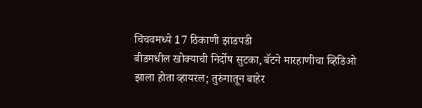चिंचवमध्ये 17 ठिकाणी झाडपडी
बीडमधील खोक्याची निर्दोष सुटका, बॅटने मारहाणीचा व्हिडिओ झाला होता व्हायरल; तुरुंगातून बाहेर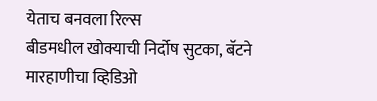येताच बनवला रिल्स
बीडमधील खोक्याची निर्दोष सुटका, बॅटने मारहाणीचा व्हिडिओ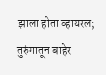झाला होता व्हायरल; तुरुंगातून बाहेर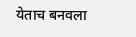येताच बनवला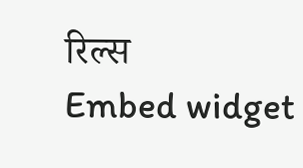रिल्स
Embed widget